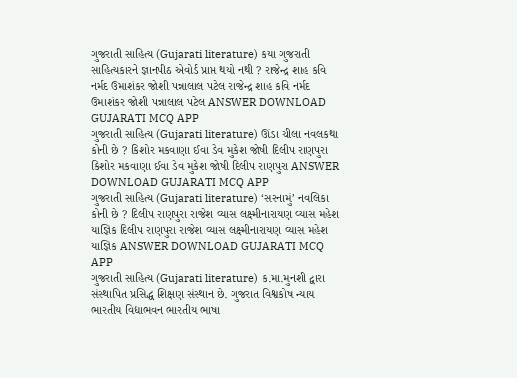ગુજરાતી સાહિત્ય (Gujarati literature) કયા ગુજરાતી સાહિત્યકારને જ્ઞાનપીઠ એવોર્ડ પ્રાપ્ત થયો નથી ? રાજેન્દ્ર શાહ કવિ નર્મદ ઉમાશંકર જોશી પન્નાલાલ પટેલ રાજેન્દ્ર શાહ કવિ નર્મદ ઉમાશંકર જોશી પન્નાલાલ પટેલ ANSWER DOWNLOAD GUJARATI MCQ APP
ગુજરાતી સાહિત્ય (Gujarati literature) ઊંડા ચીલા નવલકથા કોની છે ? કિશોર મકવાણા ઈવા ડેવ મુકેશ જોષી દિલીપ રાણપુરા કિશોર મકવાણા ઈવા ડેવ મુકેશ જોષી દિલીપ રાણપુરા ANSWER DOWNLOAD GUJARATI MCQ APP
ગુજરાતી સાહિત્ય (Gujarati literature) ‘સરનામું’ નવલિકા કોની છે ? દિલીપ રાણપુરા રાજેશ વ્યાસ લક્ષ્મીનારાયણ વ્યાસ મહેશ યાજ્ઞિક દિલીપ રાણપુરા રાજેશ વ્યાસ લક્ષ્મીનારાયણ વ્યાસ મહેશ યાજ્ઞિક ANSWER DOWNLOAD GUJARATI MCQ APP
ગુજરાતી સાહિત્ય (Gujarati literature) ક.મા.મુનશી દ્વારા સંસ્થાપિત પ્રસિદ્ધ શિક્ષણ સંસ્થાન છે. ગુજરાત વિશ્વકોષ ન્યાય ભારતીય વિદ્યાભવન ભારતીય ભાષા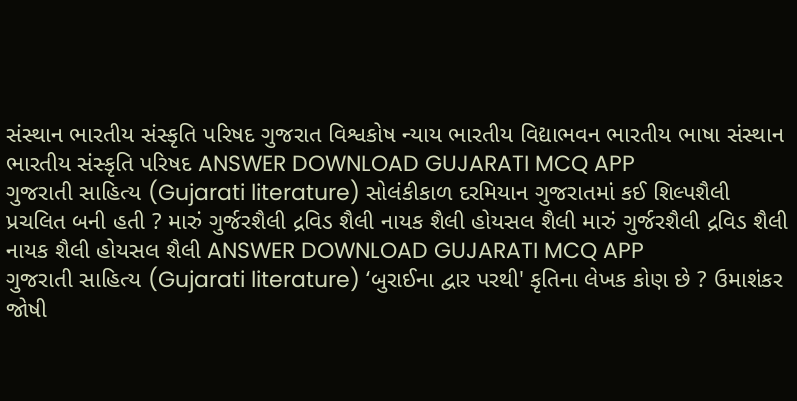સંસ્થાન ભારતીય સંસ્કૃતિ પરિષદ ગુજરાત વિશ્વકોષ ન્યાય ભારતીય વિદ્યાભવન ભારતીય ભાષા સંસ્થાન ભારતીય સંસ્કૃતિ પરિષદ ANSWER DOWNLOAD GUJARATI MCQ APP
ગુજરાતી સાહિત્ય (Gujarati literature) સોલંકીકાળ દરમિયાન ગુજરાતમાં કઈ શિલ્પશૈલી પ્રચલિત બની હતી ? મારું ગુર્જરશૈલી દ્રવિડ શૈલી નાયક શૈલી હોયસલ શૈલી મારું ગુર્જરશૈલી દ્રવિડ શૈલી નાયક શૈલી હોયસલ શૈલી ANSWER DOWNLOAD GUJARATI MCQ APP
ગુજરાતી સાહિત્ય (Gujarati literature) ‘બુરાઈના દ્વાર પરથી' કૃતિના લેખક કોણ છે ? ઉમાશંકર જોષી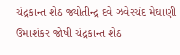ચંદ્રકાન્ત શેઠ જ્યોતીન્દ્ર દવે ઝવેરચંદ મેઘાણી ઉમાશંકર જોષી ચંદ્રકાન્ત શેઠ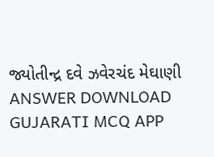જ્યોતીન્દ્ર દવે ઝવેરચંદ મેઘાણી ANSWER DOWNLOAD GUJARATI MCQ APP